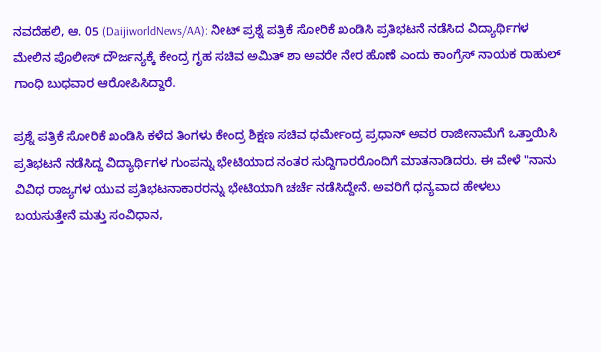ನವದೆಹಲಿ, ಆ. 05 (DaijiworldNews/AA): ನೀಟ್ ಪ್ರಶ್ನೆ ಪತ್ರಿಕೆ ಸೋರಿಕೆ ಖಂಡಿಸಿ ಪ್ರತಿಭಟನೆ ನಡೆಸಿದ ವಿದ್ಯಾರ್ಥಿಗಳ ಮೇಲಿನ ಪೊಲೀಸ್ ದೌರ್ಜನ್ಯಕ್ಕೆ ಕೇಂದ್ರ ಗೃಹ ಸಚಿವ ಅಮಿತ್ ಶಾ ಅವರೇ ನೇರ ಹೊಣೆ ಎಂದು ಕಾಂಗ್ರೆಸ್ ನಾಯಕ ರಾಹುಲ್ ಗಾಂಧಿ ಬುಧವಾರ ಆರೋಪಿಸಿದ್ದಾರೆ.

ಪ್ರಶ್ನೆ ಪತ್ರಿಕೆ ಸೋರಿಕೆ ಖಂಡಿಸಿ ಕಳೆದ ತಿಂಗಳು ಕೇಂದ್ರ ಶಿಕ್ಷಣ ಸಚಿವ ಧರ್ಮೇಂದ್ರ ಪ್ರಧಾನ್ ಅವರ ರಾಜೀನಾಮೆಗೆ ಒತ್ತಾಯಿಸಿ ಪ್ರತಿಭಟನೆ ನಡೆಸಿದ್ದ ವಿದ್ಯಾರ್ಥಿಗಳ ಗುಂಪನ್ನು ಭೇಟಿಯಾದ ನಂತರ ಸುದ್ದಿಗಾರರೊಂದಿಗೆ ಮಾತನಾಡಿದರು. ಈ ವೇಳೆ "ನಾನು ವಿವಿಧ ರಾಜ್ಯಗಳ ಯುವ ಪ್ರತಿಭಟನಾಕಾರರನ್ನು ಭೇಟಿಯಾಗಿ ಚರ್ಚೆ ನಡೆಸಿದ್ದೇನೆ. ಅವರಿಗೆ ಧನ್ಯವಾದ ಹೇಳಲು ಬಯಸುತ್ತೇನೆ ಮತ್ತು ಸಂವಿಧಾನ,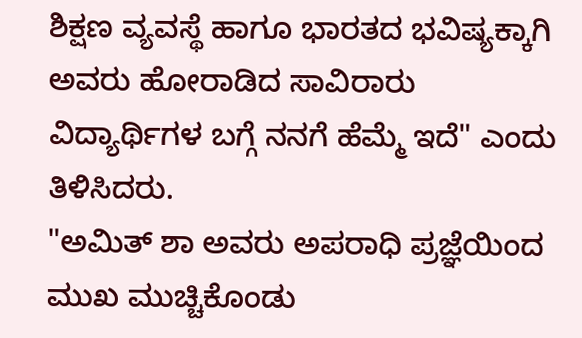ಶಿಕ್ಷಣ ವ್ಯವಸ್ಥೆ ಹಾಗೂ ಭಾರತದ ಭವಿಷ್ಯಕ್ಕಾಗಿ ಅವರು ಹೋರಾಡಿದ ಸಾವಿರಾರು ವಿದ್ಯಾರ್ಥಿಗಳ ಬಗ್ಗೆ ನನಗೆ ಹೆಮ್ಮೆ ಇದೆ" ಎಂದು ತಿಳಿಸಿದರು.
"ಅಮಿತ್ ಶಾ ಅವರು ಅಪರಾಧಿ ಪ್ರಜ್ಞೆಯಿಂದ ಮುಖ ಮುಚ್ಚಿಕೊಂಡು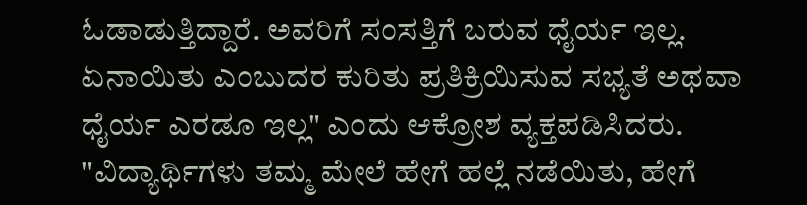ಓಡಾಡುತ್ತಿದ್ದಾರೆ. ಅವರಿಗೆ ಸಂಸತ್ತಿಗೆ ಬರುವ ಧೈರ್ಯ ಇಲ್ಲ. ಏನಾಯಿತು ಎಂಬುದರ ಕುರಿತು ಪ್ರತಿಕ್ರಿಯಿಸುವ ಸಭ್ಯತೆ ಅಥವಾ ಧೈರ್ಯ ಎರಡೂ ಇಲ್ಲ" ಎಂದು ಆಕ್ರೋಶ ವ್ಯಕ್ತಪಡಿಸಿದರು.
"ವಿದ್ಯಾರ್ಥಿಗಳು ತಮ್ಮ ಮೇಲೆ ಹೇಗೆ ಹಲ್ಲೆ ನಡೆಯಿತು, ಹೇಗೆ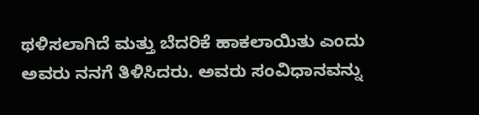ಥಳಿಸಲಾಗಿದೆ ಮತ್ತು ಬೆದರಿಕೆ ಹಾಕಲಾಯಿತು ಎಂದು ಅವರು ನನಗೆ ತಿಳಿಸಿದರು. ಅವರು ಸಂವಿಧಾನವನ್ನು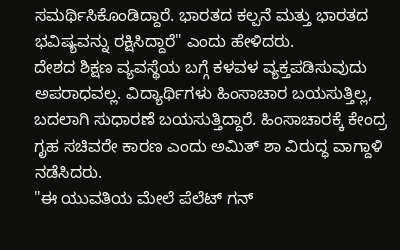ಸಮರ್ಥಿಸಿಕೊಂಡಿದ್ದಾರೆ. ಭಾರತದ ಕಲ್ಪನೆ ಮತ್ತು ಭಾರತದ ಭವಿಷ್ಯವನ್ನು ರಕ್ಷಿಸಿದ್ದಾರೆ" ಎಂದು ಹೇಳಿದರು.
ದೇಶದ ಶಿಕ್ಷಣ ವ್ಯವಸ್ಥೆಯ ಬಗ್ಗೆ ಕಳವಳ ವ್ಯಕ್ತಪಡಿಸುವುದು ಅಪರಾಧವಲ್ಲ. ವಿದ್ಯಾರ್ಥಿಗಳು ಹಿಂಸಾಚಾರ ಬಯಸುತ್ತಿಲ್ಲ, ಬದಲಾಗಿ ಸುಧಾರಣೆ ಬಯಸುತ್ತಿದ್ದಾರೆ. ಹಿಂಸಾಚಾರಕ್ಕೆ ಕೇಂದ್ರ ಗೃಹ ಸಚಿವರೇ ಕಾರಣ ಎಂದು ಅಮಿತ್ ಶಾ ವಿರುದ್ಧ ವಾಗ್ದಾಳಿ ನಡೆಸಿದರು.
"ಈ ಯುವತಿಯ ಮೇಲೆ ಪೆಲೆಟ್ ಗನ್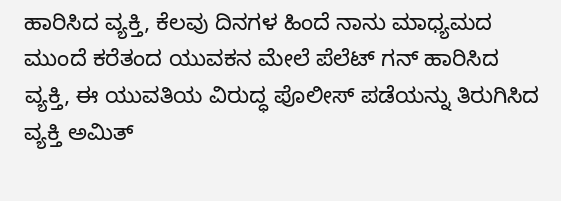ಹಾರಿಸಿದ ವ್ಯಕ್ತಿ, ಕೆಲವು ದಿನಗಳ ಹಿಂದೆ ನಾನು ಮಾಧ್ಯಮದ ಮುಂದೆ ಕರೆತಂದ ಯುವಕನ ಮೇಲೆ ಪೆಲೆಟ್ ಗನ್ ಹಾರಿಸಿದ ವ್ಯಕ್ತಿ, ಈ ಯುವತಿಯ ವಿರುದ್ಧ ಪೊಲೀಸ್ ಪಡೆಯನ್ನು ತಿರುಗಿಸಿದ ವ್ಯಕ್ತಿ ಅಮಿತ್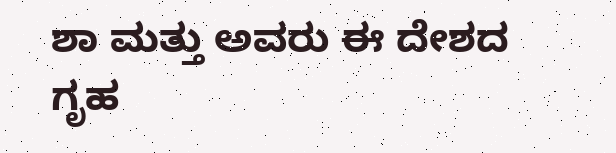ಶಾ ಮತ್ತು ಅವರು ಈ ದೇಶದ ಗೃಹ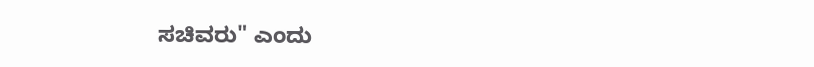ಸಚಿವರು" ಎಂದು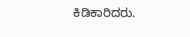ಕಿಡಿಕಾರಿದರು.